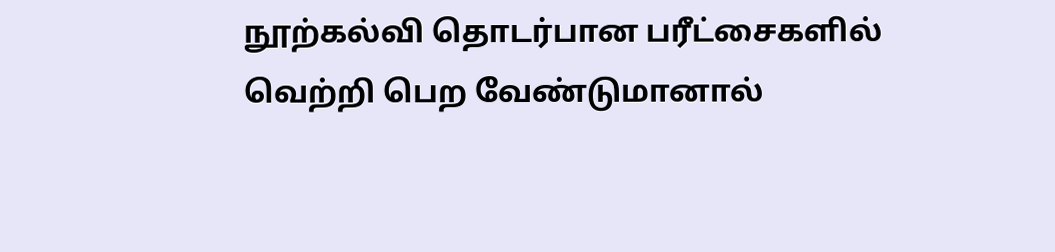நூற்கல்வி தொடர்பான பரீட்சைகளில் வெற்றி பெற வேண்டுமானால்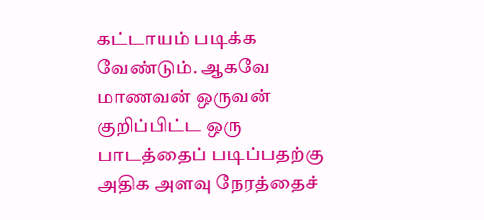கட்டாயம் படிக்க வேண்டும். ஆகவே மாணவன் ஒருவன் குறிப்பிட்ட ஒரு பாடத்தைப் படிப்பதற்கு அதிக அளவு நேரத்தைச்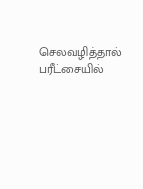செலவழித்தால் பரீட்சையில்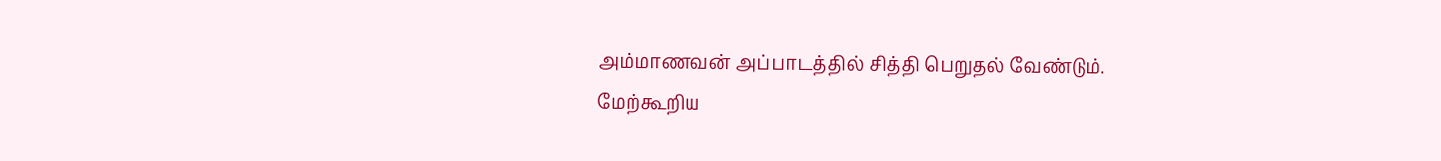அம்மாணவன் அப்பாடத்தில் சித்தி பெறுதல் வேண்டும்.
மேற்கூறிய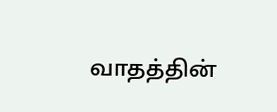வாதத்தின்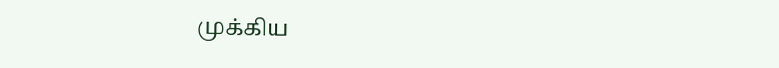முக்கிய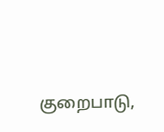குறைபாடு,